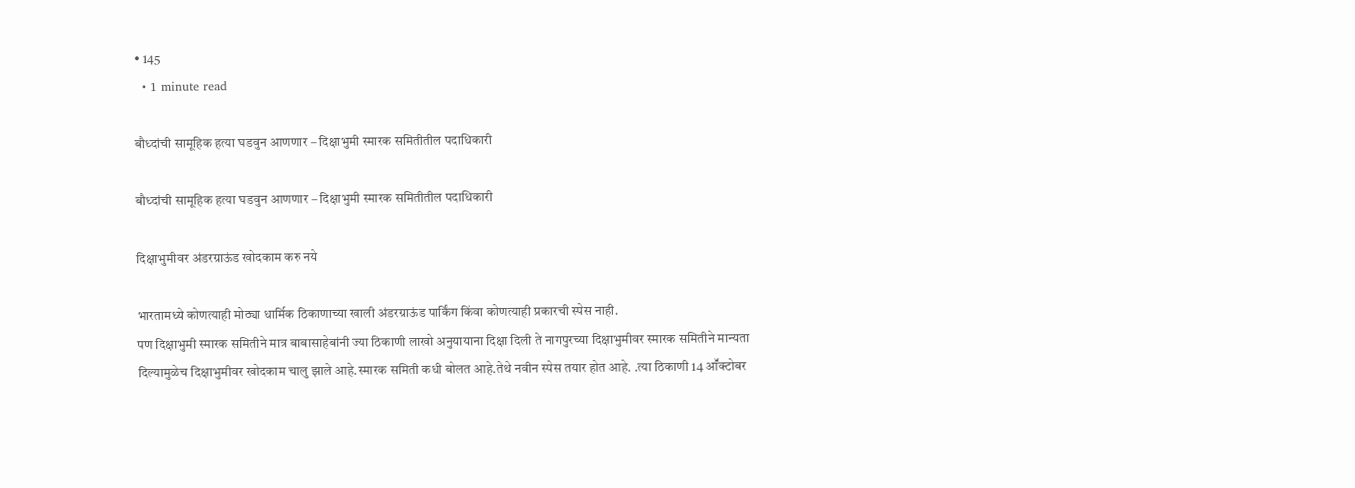• 145
  • 1 minute read

बौध्दांची सामूहिक हत्या घडवुन आणणार – दिक्षाभुमी स्मारक समितीतील पदाधिकारी

बौध्दांची सामूहिक हत्या घडवुन आणणार – दिक्षाभुमी स्मारक समितीतील पदाधिकारी

दिक्षाभुमीवर अंडरग्राऊंड खोदकाम करु नये

भारतामध्ये कोणत्याही मोठ्या धार्मिक ठिकाणाच्या खाली अंडरग्राऊंड पार्किंग किंवा कोणत्याही प्रकारची स्पेस नाही.
पण दिक्षाभुमी स्मारक समितीने मात्र बाबासाहेबांनी ज्या ठिकाणी लाखो अनुयायाना दिक्षा दिली ते नागपुरच्या दिक्षाभुमीवर स्मारक समितीने मान्यता दिल्यामुळेच दिक्षाभुमीवर खोदकाम चालु झाले आहे.स्मारक समिती कधी बोलत आहे.तेथे नवीन स्पेस तयार होत आहे. .त्या ठिकाणी 14 आॕक्टोबर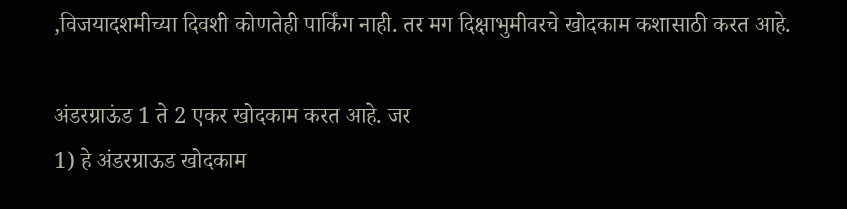,विजयादशमीच्या दिवशी कोणतेही पार्किंग नाही. तर मग दिक्षाभुमीवरचे खोदकाम कशासाठी करत आहे.

अंडरग्राऊंड 1 ते 2 एकर खोदकाम करत आहे. जर
1) हे अंडरग्राऊड खोदकाम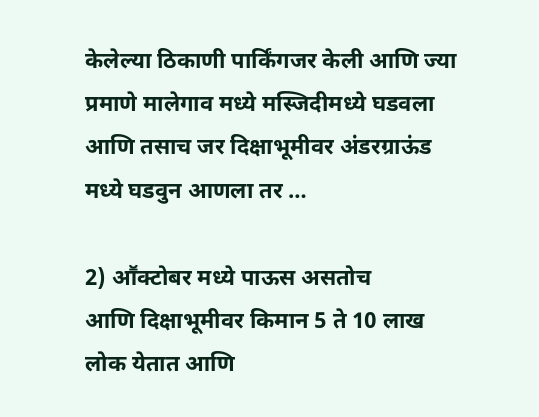केलेल्या ठिकाणी पार्किंगजर केली आणि ज्या प्रमाणे मालेगाव मध्ये मस्जिदीमध्ये घडवला आणि तसाच जर दिक्षाभूमीवर अंडरग्राऊंड मध्ये घडवुन आणला तर …

2) आॕक्टोबर मध्ये पाऊस असतोच
आणि दिक्षाभूमीवर किमान 5 ते 10 लाख लोक येतात आणि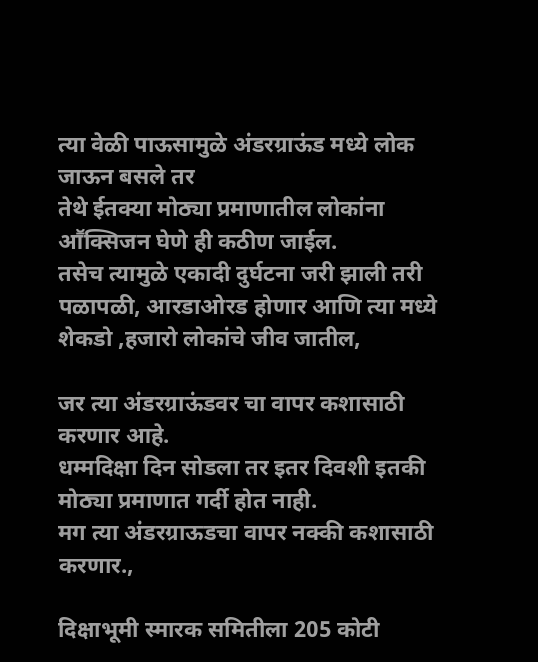त्या वेळी पाऊसामुळे अंडरग्राऊंड मध्ये लोक जाऊन बसले तर
तेथे ईतक्या मोठ्या प्रमाणातील लोकांना आॕक्सिजन घेणे ही कठीण जाईल.
तसेच त्यामुळे एकादी दुर्घटना जरी झाली तरी पळापळी, आरडाओरड होणार आणि त्या मध्ये शेकडो ,हजारो लोकांचे जीव जातील,

जर त्या अंडरग्राऊंडवर चा वापर कशासाठी करणार आहे.
धम्मदिक्षा दिन सोडला तर इतर दिवशी इतकी मोठ्या प्रमाणात गर्दी होत नाही.
मग त्या अंडरग्राऊडचा वापर नक्की कशासाठी करणार.,

दिक्षाभूमी स्मारक समितीला 205 कोटी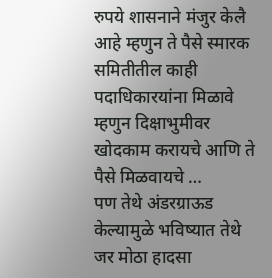रुपये शासनाने मंजुर केलै आहे म्हणुन ते पैसे स्मारक समितीतील काही पदाधिकारयांना मिळावे म्हणुन दिक्षाभुमीवर खोदकाम करायचे आणि ते पैसे मिळवायचे …
पण तेथे अंडरग्राऊड केल्यामुळे भविष्यात तेथे जर मोठा हादसा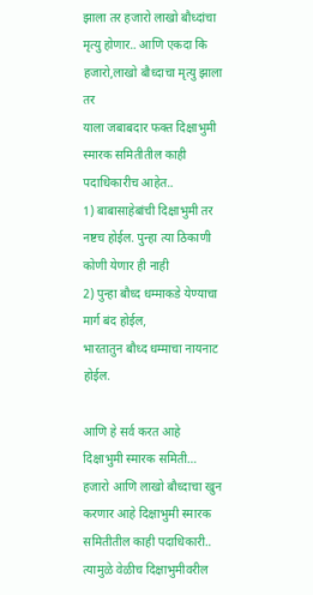झाला तर हजारो लाखो बौध्दांचा मृत्यु होणार.. आणि एकदा कि हजारो,लाखो बौध्दाचा मृत्यु झाला तर
याला जबाबदार फक्त दिक्षाभुमी स्मारक समितीतील काही पदाधिकारीच आहेत..
1) बाबासाहेबांची दिक्षाभुमी तर नष्टच होईल. पुन्हा त्या ठिकाणी कोणी येणार ही नाही
2) पुन्हा बौध्द धम्माकडे येण्याचा मार्ग बंद होईल,
भारतातुन बौध्द धम्माचा नायनाट होईल.

आणि हे सर्व करत आहे
दिक्षाभुमी स्मारक समिती…
हजारो आणि लाखो बौध्दाचा खुन करणार आहे दिक्षाभुमी स्मारक समितीतील काही पदाधिकारी..
त्यामुळे वेळीच दिक्षाभुमीवरील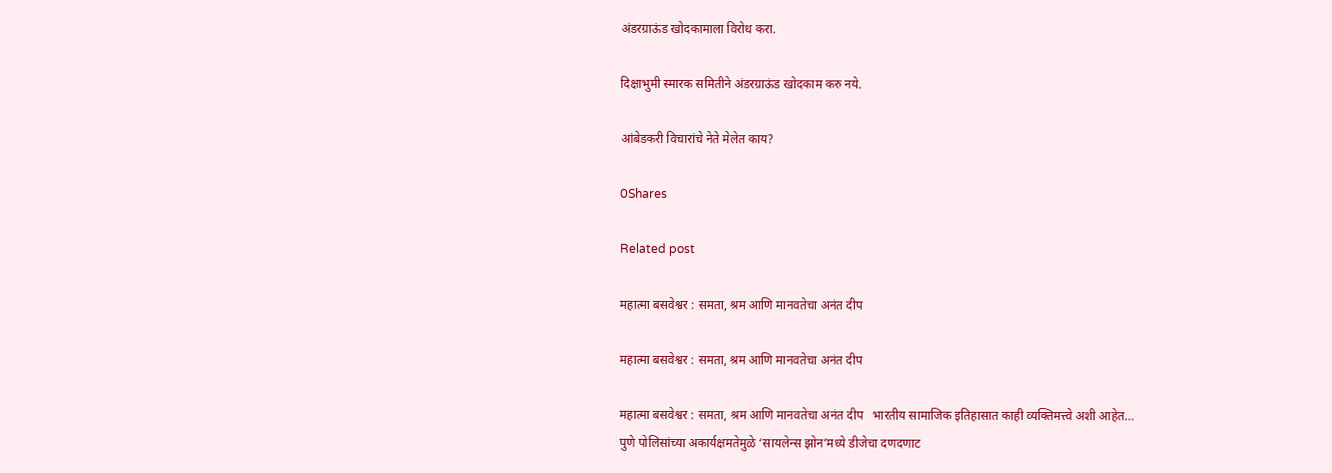अंडरग्राऊंड खोदकामाला विरोध करा.

दिक्षाभुमी स्मारक समितीने अंडरग्राऊंड खोदकाम करु नये.

आंबेडकरी विचारांचे नेते मेलेत काय?

0Shares

Related post

महात्मा बसवेश्वर : समता, श्रम आणि मानवतेचा अनंत दीप

महात्मा बसवेश्वर : समता, श्रम आणि मानवतेचा अनंत दीप

महात्मा बसवेश्वर : समता, श्रम आणि मानवतेचा अनंत दीप   भारतीय सामाजिक इतिहासात काही व्यक्तिमत्त्वे अशी आहेत…
पुणे पोलिसांच्या अकार्यक्षमतेमुळे ‘सायलेन्स झोन’मध्ये डीजेचा दणदणाट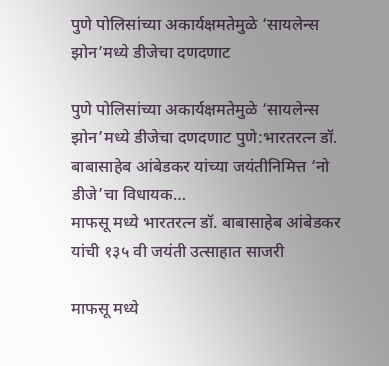पुणे पोलिसांच्या अकार्यक्षमतेमुळे ‘सायलेन्स झोन’मध्ये डीजेचा दणदणाट

पुणे पोलिसांच्या अकार्यक्षमतेमुळे ‘सायलेन्स झोन’मध्ये डीजेचा दणदणाट पुणे:भारतरत्न डॉ. बाबासाहेब आंबेडकर यांच्या जयंतीनिमित्त ‘नो डीजे’चा विधायक…
माफसू मध्ये भारतरत्न डॉ. बाबासाहेब आंबेडकर यांची १३५ वी जयंती उत्साहात साजरी

माफसू मध्ये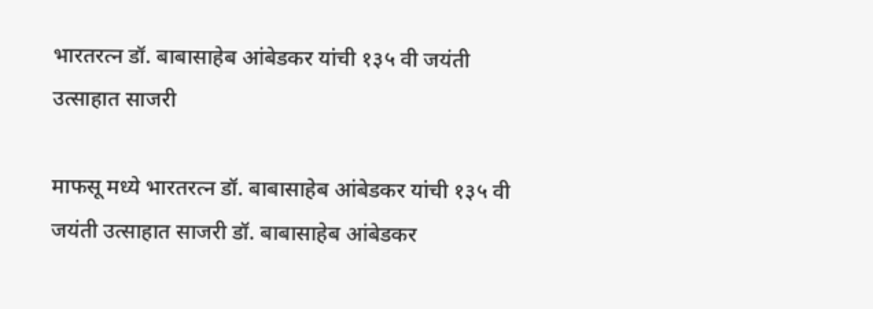भारतरत्न डॉ. बाबासाहेब आंबेडकर यांची १३५ वी जयंती उत्साहात साजरी

माफसू मध्ये भारतरत्न डॉ. बाबासाहेब आंबेडकर यांची १३५ वी जयंती उत्साहात साजरी डॉ. बाबासाहेब आंबेडकर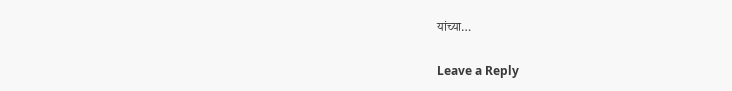यांच्या…

Leave a Reply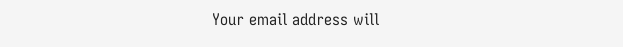Your email address will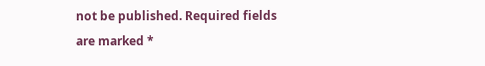not be published. Required fields are marked *